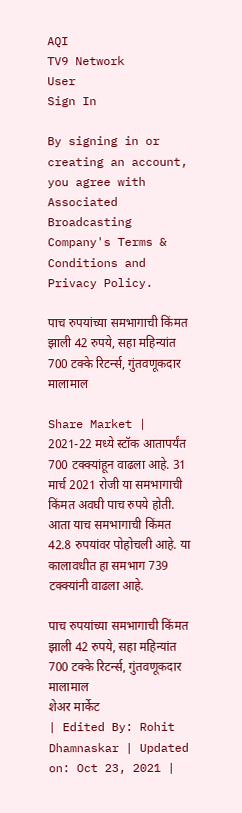AQI
TV9 Network
User
Sign In

By signing in or creating an account, you agree with Associated Broadcasting Company's Terms & Conditions and Privacy Policy.

पाच रुपयांच्या समभागाची किंमत झाली 42 रुपये, सहा महिन्यांत 700 टक्के रिटर्न्स, गुंतवणूकदार मालामाल

Share Market | 2021-22 मध्ये स्टॉक आतापर्यंत 700 टक्क्यांहून वाढला आहे. 31 मार्च 2021 रोजी या समभागाची किंमत अवघी पाच रुपये होती. आता याच समभागाची किंमत 42.8 रुपयांवर पोहोचली आहे. या कालावधीत हा समभाग 739 टक्क्यांनी वाढला आहे.

पाच रुपयांच्या समभागाची किंमत झाली 42 रुपये, सहा महिन्यांत 700 टक्के रिटर्न्स, गुंतवणूकदार मालामाल
शेअर मार्केट
| Edited By: Rohit Dhamnaskar | Updated on: Oct 23, 2021 |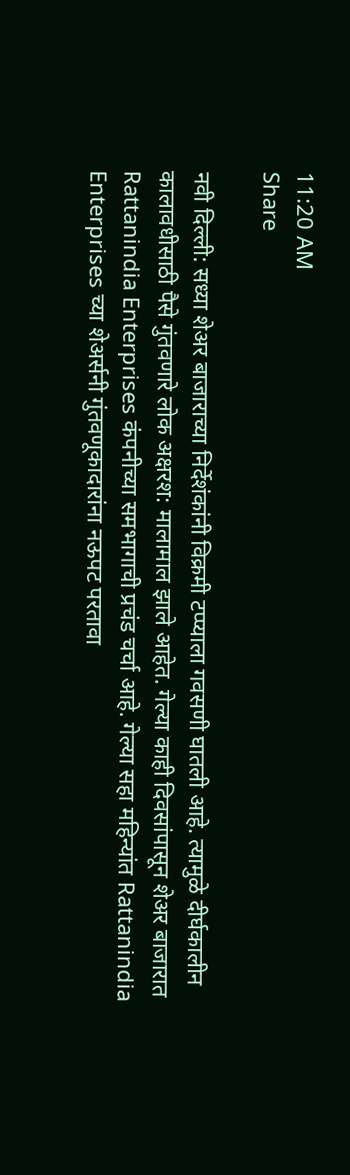11:20 AM
Share

नवी दिल्ली: सध्या शेअर बाजाराच्या निर्देशंकांनी विक्रमी टप्प्याला गवसणी घातली आहे. त्यामुळे दीर्घकालीन कालावधीसाठी पैसे गुंतवणारे लोक अक्षरश: मालामाल झाले आहेत. गेल्या काही दिवसांपासून शेअर बाजारात Rattanindia Enterprises कंपनीच्या समभागाची प्रचंड चर्चा आहे. गेल्या सहा महिन्यांत Rattanindia Enterprises च्या शेअर्सनी गुंतवणूकादारांना नऊपट परतावा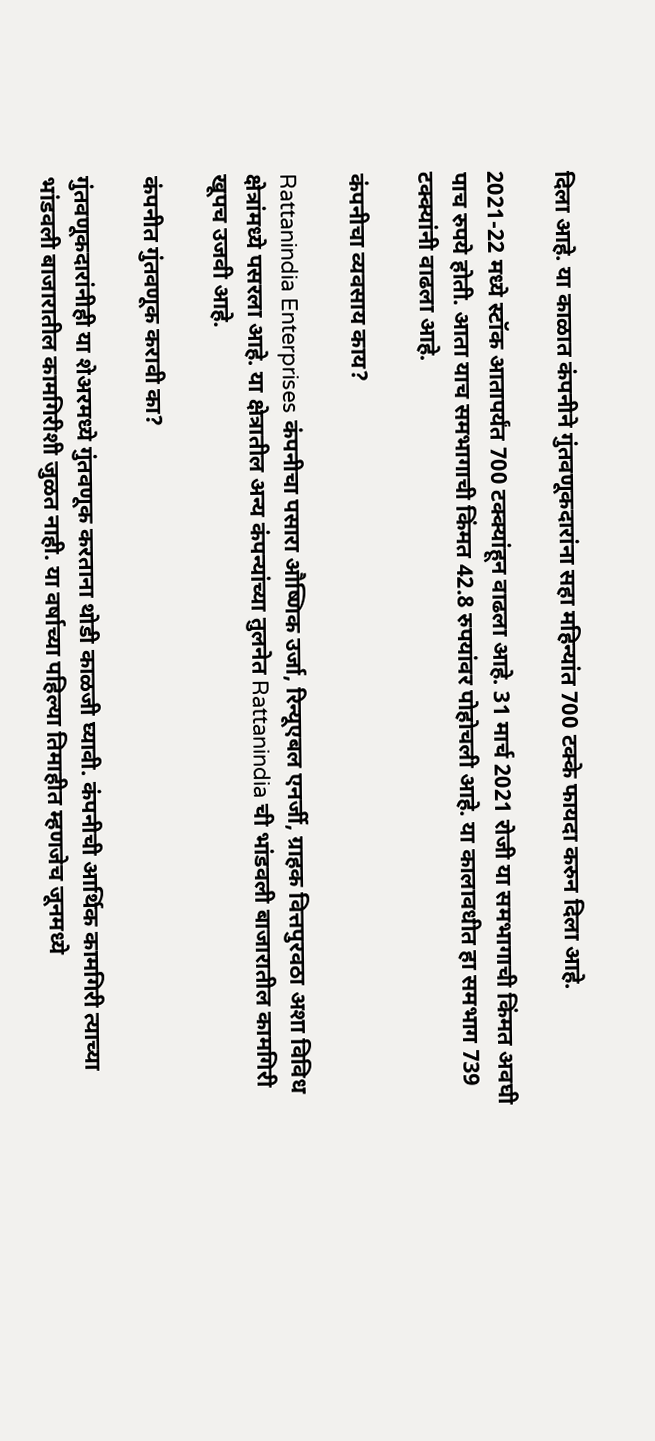दिला आहे. या काळात कंपनीने गुंतवणूकदारांना सहा महिन्यांत 700 टक्के फायदा करुन दिला आहे.

2021-22 मध्ये स्टॉक आतापर्यंत 700 टक्क्यांहून वाढला आहे. 31 मार्च 2021 रोजी या समभागाची किंमत अवघी पाच रुपये होती. आता याच समभागाची किंमत 42.8 रुपयांवर पोहोचली आहे. या कालावधीत हा समभाग 739 टक्क्यांनी वाढला आहे.

कंपनीचा व्यवसाय काय?

Rattanindia Enterprises कंपनीचा पसारा औष्णिक उर्जा, रिन्यूएबल एनर्जी, ग्राहक वित्तपुरवठा अशा विविध क्षेत्रांमध्ये पसरला आहे. या क्षेत्रातील अन्य कंपन्यांच्या तुलनेत Rattanindia ची भांडवली बाजारातील कामगिरी खूपच उजवी आहे.

कंपनीत गुंतवणूक करावी का?

गुंतवणूकदारांनीही या शेअरमध्ये गुंतवणूक करताना थोडी काळजी घ्यावी. कंपनीची आर्थिक कामगिरी त्याच्या भांडवली बाजारातील कामगिरीशी जुळत नाही. या वर्षाच्या पहिल्या तिमाहीत म्हणजेच जूनमध्ये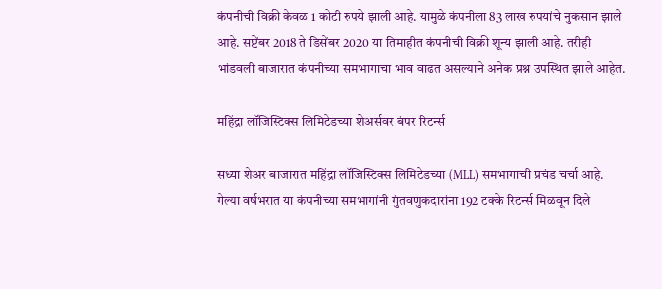कंपनीची विक्री केवळ 1 कोटी रुपये झाली आहे. यामुळे कंपनीला 83 लाख रुपयांचे नुकसान झाले आहे. सप्टेंबर 2018 ते डिसेंबर 2020 या तिमाहीत कंपनीची विक्री शून्य झाली आहे. तरीही भांडवली बाजारात कंपनीच्या समभागाचा भाव वाढत असल्याने अनेक प्रश्न उपस्थित झाले आहेत.

महिंद्रा लॉजिस्टिक्स लिमिटेडच्या शेअर्सवर बंपर रिटर्न्स

सध्या शेअर बाजारात महिंद्रा लॉजिस्टिक्स लिमिटेडच्या (MLL) समभागाची प्रचंड चर्चा आहे. गेल्या वर्षभरात या कंपनीच्या समभागांनी गुंतवणुकदारांना 192 टक्के रिटर्न्स मिळवून दिले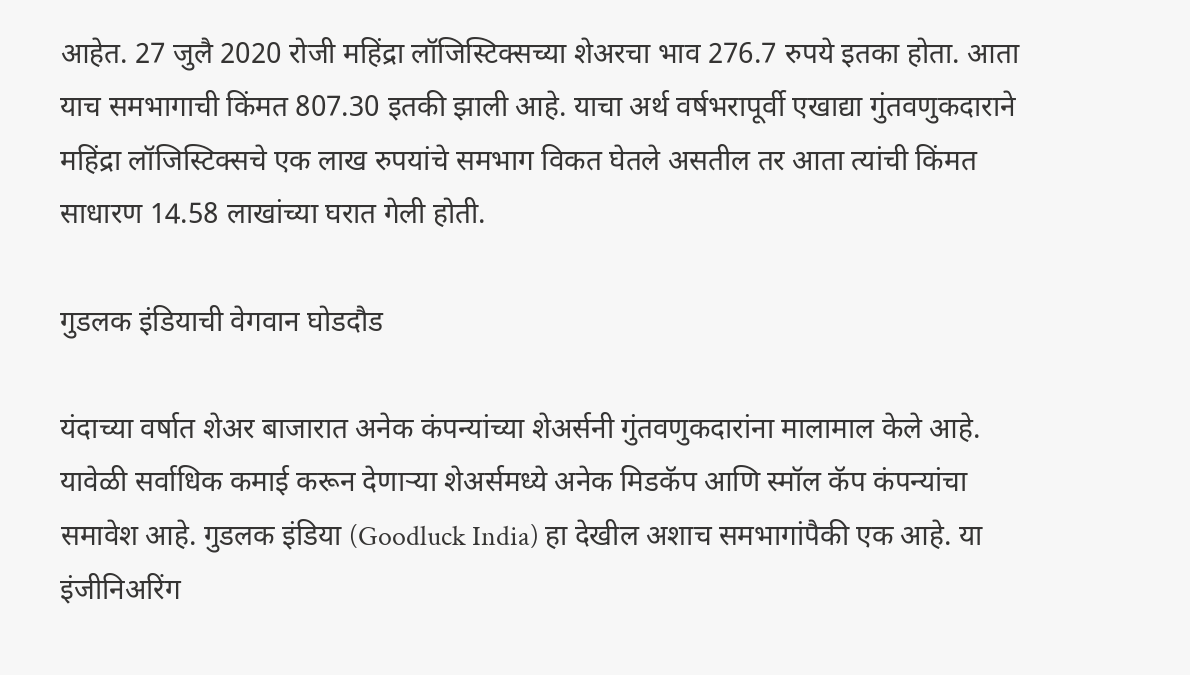आहेत. 27 जुलै 2020 रोजी महिंद्रा लॉजिस्टिक्सच्या शेअरचा भाव 276.7 रुपये इतका होता. आता याच समभागाची किंमत 807.30 इतकी झाली आहे. याचा अर्थ वर्षभरापूर्वी एखाद्या गुंतवणुकदाराने महिंद्रा लॉजिस्टिक्सचे एक लाख रुपयांचे समभाग विकत घेतले असतील तर आता त्यांची किंमत साधारण 14.58 लाखांच्या घरात गेली होती.

गुडलक इंडियाची वेगवान घोडदौड

यंदाच्या वर्षात शेअर बाजारात अनेक कंपन्यांच्या शेअर्सनी गुंतवणुकदारांना मालामाल केले आहे. यावेळी सर्वाधिक कमाई करून देणाऱ्या शेअर्समध्ये अनेक मिडकॅप आणि स्मॉल कॅप कंपन्यांचा समावेश आहे. गुडलक इंडिया (Goodluck India) हा देखील अशाच समभागांपैकी एक आहे. या इंजीनिअरिंग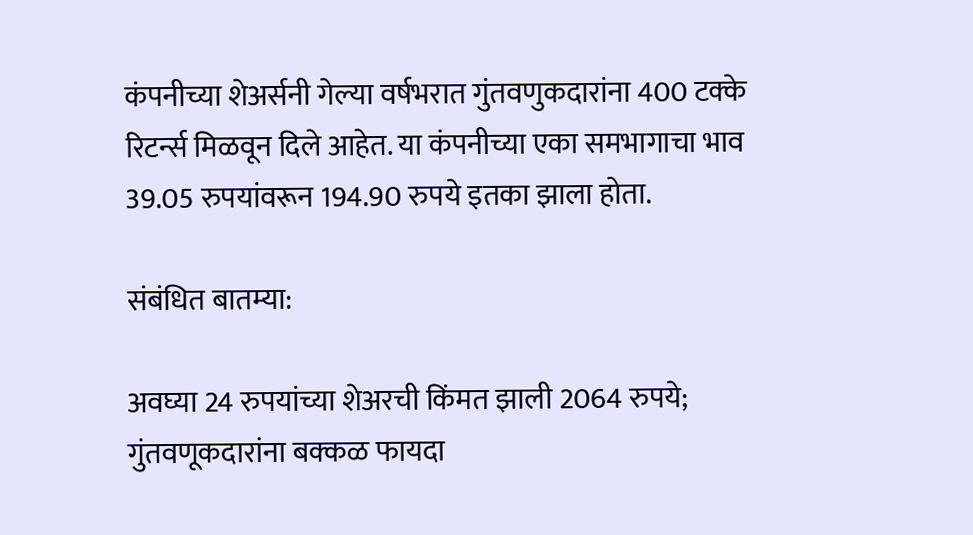कंपनीच्या शेअर्सनी गेल्या वर्षभरात गुंतवणुकदारांना 400 टक्के रिटर्न्स मिळवून दिले आहेत. या कंपनीच्या एका समभागाचा भाव 39.05 रुपयांवरून 194.90 रुपये इतका झाला होता.

संबंधित बातम्या:

अवघ्या 24 रुपयांच्या शेअरची किंमत झाली 2064 रुपये; गुंतवणूकदारांना बक्कळ फायदा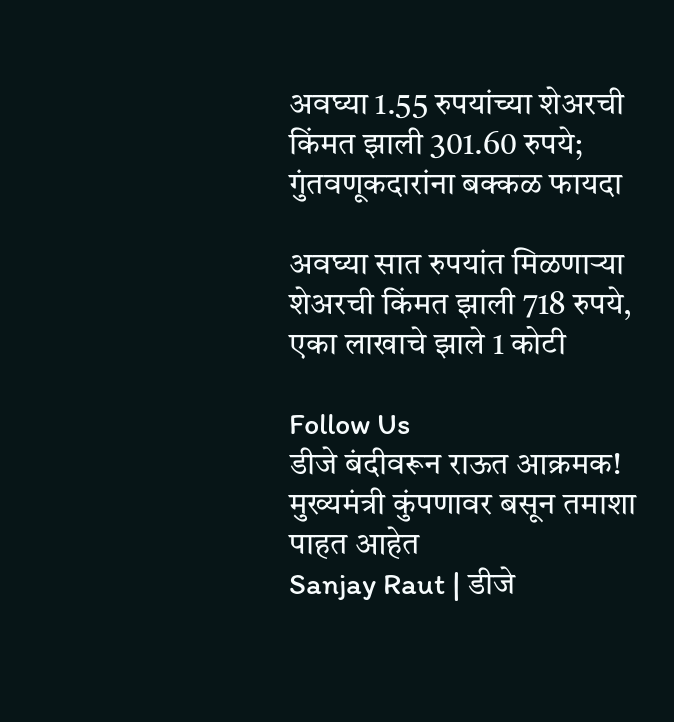अवघ्या 1.55 रुपयांच्या शेअरची किंमत झाली 301.60 रुपये; गुंतवणूकदारांना बक्कळ फायदा

अवघ्या सात रुपयांत मिळणाऱ्या शेअरची किंमत झाली 718 रुपये, एका लाखाचे झाले 1 कोटी

Follow Us
डीजे बंदीवरून राऊत आक्रमक! मुख्यमंत्री कुंपणावर बसून तमाशा पाहत आहेत
Sanjay Raut | डीजे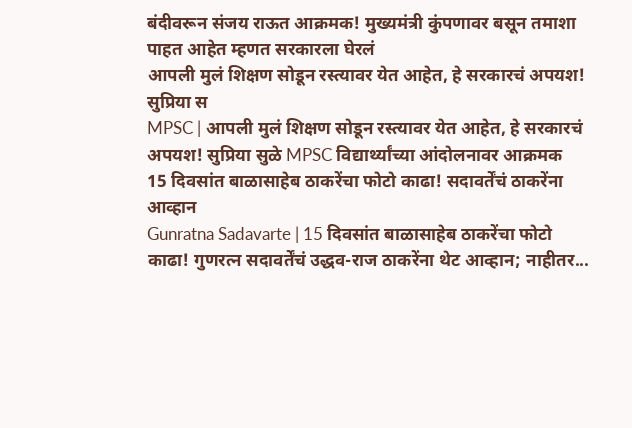बंदीवरून संजय राऊत आक्रमक! मुख्यमंत्री कुंपणावर बसून तमाशा पाहत आहेत म्हणत सरकारला घेरलं
आपली मुलं शिक्षण सोडून रस्त्यावर येत आहेत, हे सरकारचं अपयश! सुप्रिया स
MPSC | आपली मुलं शिक्षण सोडून रस्त्यावर येत आहेत, हे सरकारचं अपयश! सुप्रिया सुळे MPSC विद्यार्थ्यांच्या आंदोलनावर आक्रमक
15 दिवसांत बाळासाहेब ठाकरेंचा फोटो काढा! सदावर्तेंचं ठाकरेंना आव्हान
Gunratna Sadavarte | 15 दिवसांत बाळासाहेब ठाकरेंचा फोटो काढा! गुणरत्न सदावर्तेंचं उद्धव-राज ठाकरेंना थेट आव्हान; नाहीतर...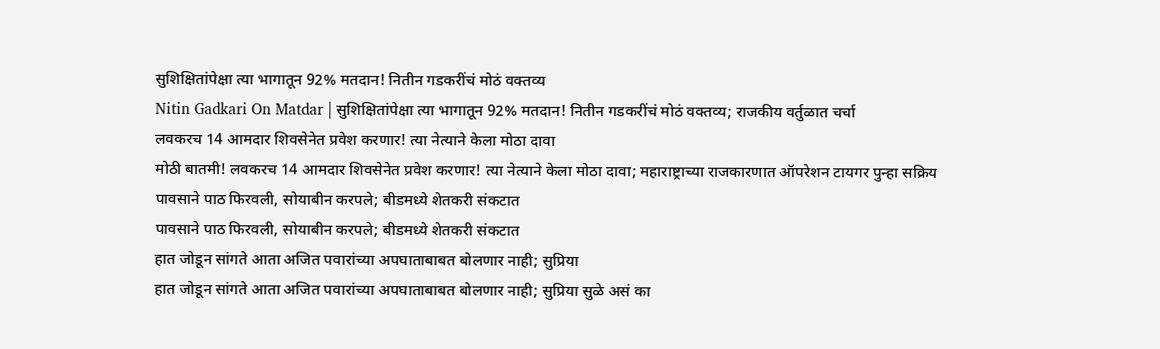सुशिक्षितांपेक्षा त्या भागातून 92% मतदान! नितीन गडकरींचं मोठं वक्तव्य
Nitin Gadkari On Matdar | सुशिक्षितांपेक्षा त्या भागातून 92% मतदान! नितीन गडकरींचं मोठं वक्तव्य; राजकीय वर्तुळात चर्चा
लवकरच 14 आमदार शिवसेनेत प्रवेश करणार! त्या नेत्याने केला मोठा दावा
मोठी बातमी! लवकरच 14 आमदार शिवसेनेत प्रवेश करणार! त्या नेत्याने केला मोठा दावा; महाराष्ट्राच्या राजकारणात ऑपरेशन टायगर पुन्हा सक्रिय
पावसाने पाठ फिरवली, सोयाबीन करपले; बीडमध्ये शेतकरी संकटात
पावसाने पाठ फिरवली, सोयाबीन करपले; बीडमध्ये शेतकरी संकटात
हात जोडून सांगते आता अजित पवारांच्या अपघाताबाबत बोलणार नाही; सुप्रिया
हात जोडून सांगते आता अजित पवारांच्या अपघाताबाबत बोलणार नाही; सुप्रिया सुळे असं का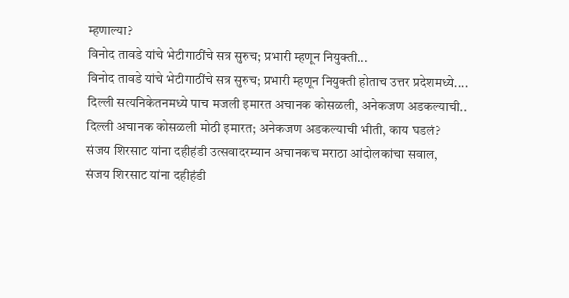म्हणाल्या?
विनोद तावडे यांचे भेटीगाठींचे सत्र सुरुच; प्रभारी म्हणून नियुक्ती...
विनोद तावडे यांचे भेटीगाठींचे सत्र सुरुच; प्रभारी म्हणून नियुक्ती होताच उत्तर प्रदेशमध्ये....
दिल्ली सत्यनिकेतनमध्ये पाच मजली इमारत अचानक कोसळली, अनेकजण अडकल्याची..
दिल्ली अचानक कोसळली मोठी इमारत; अनेकजण अडकल्याची भीती, काय घडलं?
संजय शिरसाट यांना दहीहंडी उत्सवादरम्यान अचानकच मराठा आंदोलकांचा सवाल,
संजय शिरसाट यांना दहीहंडी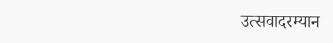उत्सवादरम्यान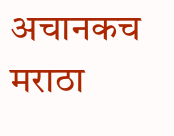अचानकच मराठा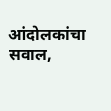आंदोलकांचा सवाल,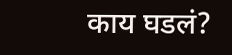काय घडलं?